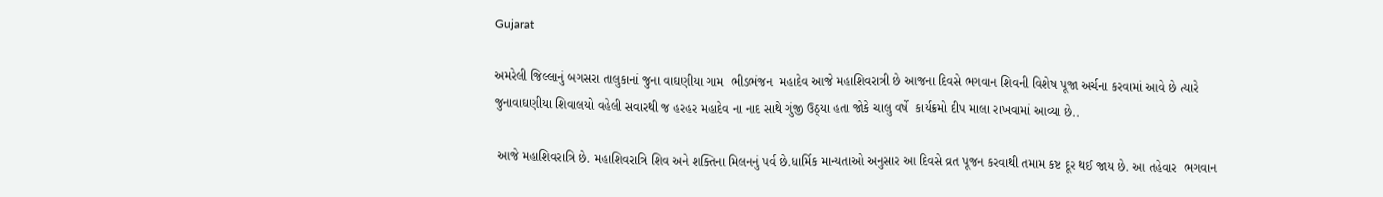Gujarat

અમરેલી જિલ્લાનું બગસરા તાલુકાનાં જુના વાઘણીયા ગામ  ભીડભંજન  મહાદેવ આજે મહાશિવરાત્રી છે આજના દિવસે ભગવાન શિવની વિશેષ પૂજા અર્ચના કરવામાં આવે છે ત્યારે જુનાવાઘણીયા શિવાલયો વહેલી સવારથી જ હરહર મહાદેવ ના નાદ સાથે ગુંજી ઉઠ્યા હતા જોકે ચાલુ વર્ષે  કાર્યક્રમો દીપ માલા રાખવામાં આવ્યા છે..

 આજે મહાશિવરાત્રિ છે. મહાશિવરાત્રિ શિવ અને શક્તિના મિલનનું પર્વ છે.ધાર્મિક માન્યતાઓ અનુસાર આ દિવસે વ્રત પૂજન કરવાથી તમામ કષ્ટ દૂર થઈ જાય છે. આ તહેવાર  ભગવાન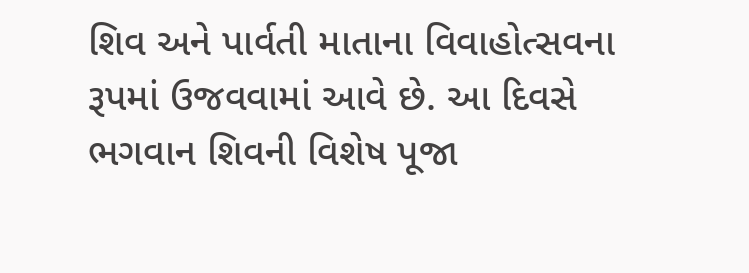શિવ અને પાર્વતી માતાના વિવાહોત્સવના રૂપમાં ઉજવવામાં આવે છે. આ દિવસે ભગવાન શિવની વિશેષ પૂજા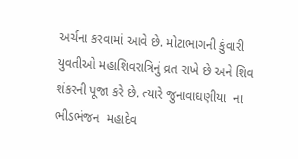અર્ચના કરવામાં આવે છે. મોટાભાગની કુંવારી યુવતીઓ મહાશિવરાત્રિનું વ્રત રાખે છે અને શિવ શંકરની પૂજા કરે છે. ત્યારે જુનાવાઘણીયા  ના ભીડભંજન  મહાદેવ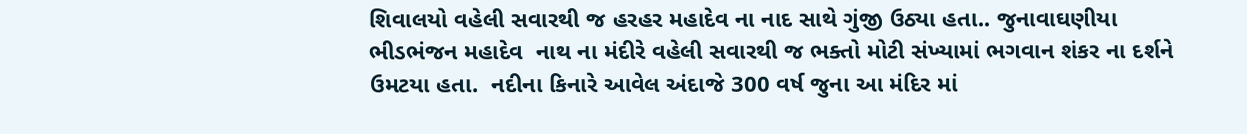શિવાલયો વહેલી સવારથી જ હરહર મહાદેવ ના નાદ સાથે ગુંજી ઉઠ્યા હતા.. જુનાવાઘણીયા  ભીડભંજન મહાદેવ  નાથ ના મંદીરે વહેલી સવારથી જ ભક્તો મોટી સંખ્યામાં ભગવાન શંકર ના દર્શને ઉમટયા હતા.  નદીના કિનારે આવેલ અંદાજે 300 વર્ષ જુના આ મંદિર માં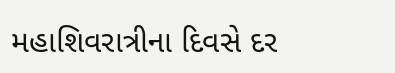મહાશિવરાત્રીના દિવસે દર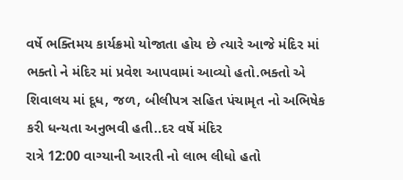વર્ષે ભક્તિમય કાર્યક્રમો યોજાતા હોય છે ત્યારે આજે મંદિર માં ભક્તો ને મંદિર માં પ્રવેશ આપવામાં આવ્યો હતો.ભક્તો એ શિવાલય માં દૂધ, જળ, બીલીપત્ર સહિત પંચામૃત નો અભિષેક કરી ધન્યતા અનુભવી હતી..દર વર્ષે મંદિર
રાત્રે 12:00 વાગ્યાની આરતી નો લાભ લીધો હતો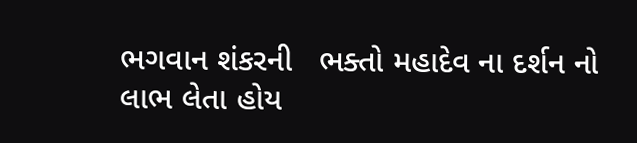ભગવાન શંકરની   ભક્તો મહાદેવ ના દર્શન નો લાભ લેતા હોય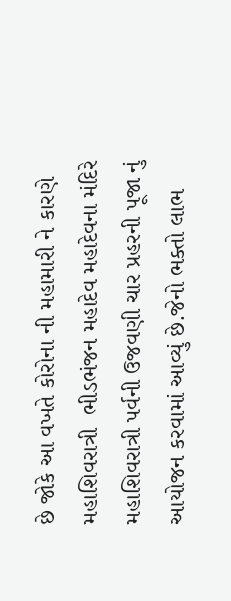છે જોકે આ વખતે કોરોના ની મહામારી ને કારણે  મહાશિવરાત્રી  ભીડભંજન મહાદેવ મહાદેવના મંદિરે મહાશિવરાત્રી પર્વની ઉજવણી ચાર પ્રહરની પૂજા નું આયોજન કરવામાં આવ્યું છે.જેનો ભક્તો લાભ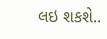લઇ શકશે..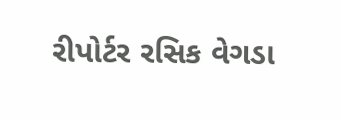રીપોર્ટર રસિક વેગડા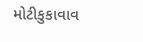મોટીકુકાવાવ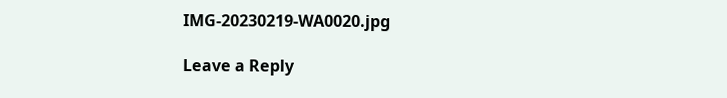IMG-20230219-WA0020.jpg

Leave a Reply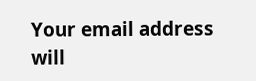Your email address will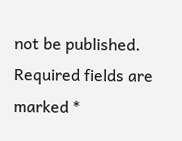not be published. Required fields are marked *